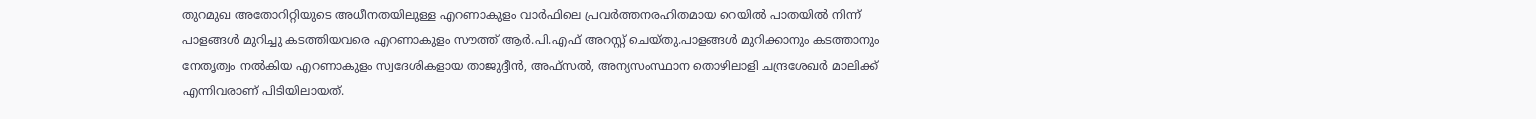തുറമുഖ അതോറിറ്റിയുടെ അധീനതയിലുള്ള എറണാകുളം വാർഫിലെ പ്രവർ‌ത്തനരഹിതമായ റെയില്‍ പാതയില്‍ നിന്ന് പാളങ്ങള്‍ മുറിച്ചു കടത്തിയവരെ എറണാകുളം സൗത്ത് ആർ.പി.എഫ് അറസ്റ്റ് ചെയ്തു.പാളങ്ങള്‍ മുറിക്കാനും കടത്താനും നേതൃത്വം നല്‍കിയ എറണാകുളം സ്വദേശികളായ താജുദ്ദീൻ, അഫ്സല്‍, അന്യസംസ്ഥാന തൊഴിലാളി ചന്ദ്രശേഖർ മാലിക്ക് എന്നിവരാണ് പിടിയിലായത്.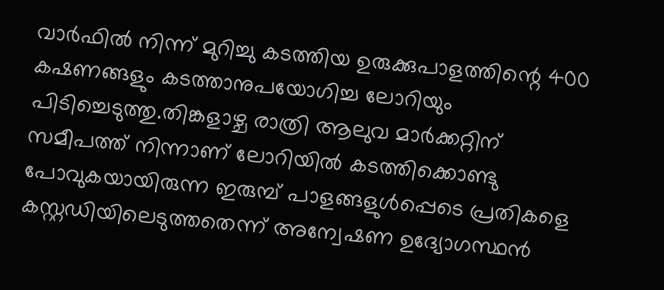വാർഫില്‍ നിന്ന് മുറിച്ചു കടത്തിയ ഉരുക്കുപാളത്തിന്റെ 400 കഷണങ്ങളും കടത്താനുപയോഗിച്ച ലോറിയും പിടിച്ചെടുത്തു.തിങ്കളാഴ്ച രാത്രി ആലുവ മാർക്കറ്റിന് സമീപത്ത് നിന്നാണ് ലോറിയില്‍ കടത്തിക്കൊണ്ടു പോവുകയായിരുന്ന ഇരുമ്പ് പാളങ്ങളുള്‍പ്പെടെ പ്രതികളെ കസ്റ്റഡിയിലെടുത്തതെന്ന് അന്വേഷണ ഉദ്യോഗസ്ഥൻ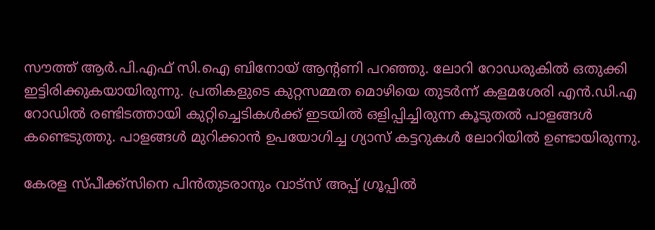സൗത്ത് ആർ.പി.എഫ് സി.ഐ ബിനോയ് ആന്റണി പറഞ്ഞു. ലോറി റോഡരുകില്‍ ഒതുക്കി ഇട്ടിരിക്കുകയായിരുന്നു. പ്രതികളുടെ കുറ്റസമ്മത മൊഴിയെ തുടർന്ന് കളമശേരി എൻ.ഡി.എ റോഡില്‍ രണ്ടിടത്തായി കുറ്റിച്ചെടികള്‍ക്ക് ഇടയില്‍ ഒളിപ്പിച്ചിരുന്ന കൂടുതല്‍ പാളങ്ങള്‍ കണ്ടെടുത്തു. പാളങ്ങള്‍ മുറിക്കാൻ ഉപയോഗിച്ച ഗ്യാസ് കട്ടറുകള്‍ ലോറിയില്‍ ഉണ്ടായിരുന്നു.

കേരള സ്പീക്ക്സിനെ പിൻതുടരാനും വാട്സ് അപ്പ് ഗ്രൂപ്പിൽ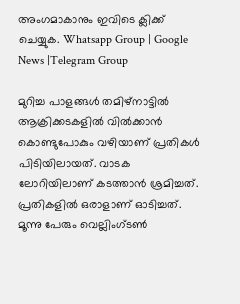അംഗമാകാനും ഇവിടെ ക്ലിക്ക് ചെയ്യുക. Whatsapp Group | Google News |Telegram Group

മുറിച്ച പാളങ്ങള്‍ തമിഴ്നാട്ടില്‍ ആക്രിക്കടകളില്‍ വില്‍ക്കാൻ കൊണ്ടുപോകും വഴിയാണ് പ്രതികള്‍ പിടിയിലായത്. വാടക ലോറിയിലാണ് കടത്താൻ ശ്രമിച്ചത്. പ്രതികളില്‍ ഒരാളാണ് ഓടിച്ചത്. മൂന്നു പേരും വെല്ലിംഗ്ടണ്‍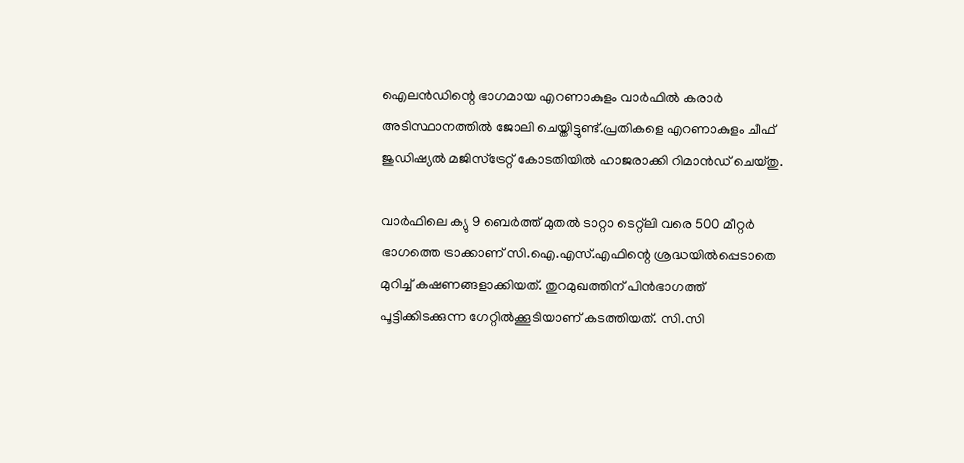ഐലൻഡിന്റെ ഭാഗമായ എറണാകുളം വാർഫില്‍ കരാർ അടിസ്ഥാനത്തില്‍ ജോലി ചെയ്തിട്ടുണ്ട്.പ്രതികളെ എറണാകുളം ചീഫ് ജുഡിഷ്യല്‍ മജിസ്ട്രേറ്റ് കോടതിയില്‍ ഹാജരാക്കി റിമാൻഡ് ചെയ്തു.

വാർഫിലെ ക്യു 9 ബെർത്ത് മുതല്‍ ടാറ്റാ ടെറ്റ്ലി വരെ 500 മീറ്റർ ഭാഗത്തെ ട്രാക്കാണ് സി.ഐ.എസ്.എഫിന്റെ ശ്രദ്ധയില്‍പ്പെടാതെ മുറിച്ച്‌ കഷണങ്ങളാക്കിയത്. തുറമുഖത്തിന് പിൻഭാഗത്ത് പൂട്ടിക്കിടക്കുന്ന ഗേറ്റില്‍ക്കൂടിയാണ് കടത്തിയത്. സി.സി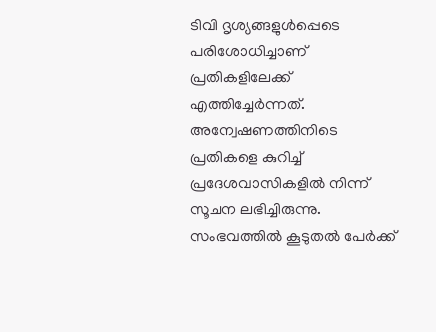ടിവി ദൃശ്യങ്ങളുള്‍പ്പെടെ പരിശോധിച്ചാണ് പ്രതികളിലേക്ക് എത്തിച്ചേർന്നത്. അന്വേഷണത്തിനിടെ പ്രതികളെ കുറിച്ച്‌ പ്രദേശവാസികളില്‍ നിന്ന് സൂചന ലഭിച്ചിരുന്നു. സംഭവത്തില്‍ കൂടുതല്‍ പേർക്ക്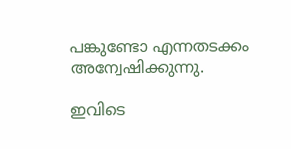പങ്കുണ്ടോ എന്നതടക്കം അന്വേഷിക്കുന്നു.

ഇവിടെ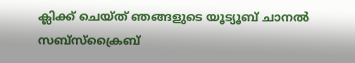ക്ലിക്ക് ചെയ്ത് ഞങ്ങളുടെ യൂട്യൂബ് ചാനൽ സബ്സ്ക്രൈബ്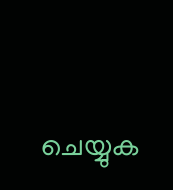ചെയ്യുക